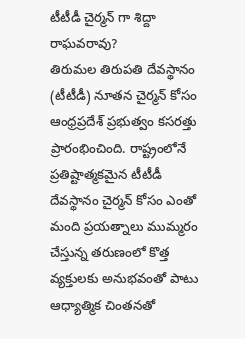టీటీడీ చైర్మన్ గా శిద్దా రాఘవరావు?
తిరుమల తిరుపతి దేవస్థానం (టీటీడీ) నూతన చైర్మన్ కోసం ఆంధ్రప్రదేశ్ ప్రభుత్వం కసరత్తు ప్రారంభించింది. రాష్ట్రంలోనే ప్రతిష్టాత్మకమైన టీటీడీ దేవస్థానం చైర్మన్ కోసం ఎంతో మంది ప్రయత్నాలు ముమ్మరం చేస్తున్న తరుణంలో కొత్త వ్యక్తులకు అనుభవంతో పాటు ఆధ్యాత్మిక చింతనతో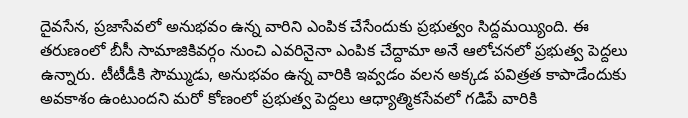దైవసేన, ప్రజాసేవలో అనుభవం ఉన్న వారిని ఎంపిక చేసేందుకు ప్రభుత్వం సిద్దమయ్యింది. ఈ తరుణంలో బీసీ సామాజికివర్గం నుంచి ఎవరినైనా ఎంపిక చేద్దామా అనే ఆలోచనలో ప్రభుత్వ పెద్దలు ఉన్నారు. టీటీడీకి సౌమ్ముడు, అనుభవం ఉన్న వారికి ఇవ్వడం వలన అక్కడ పవిత్రత కాపాడేందుకు అవకాశం ఉంటుందని మరో కోణంలో ప్రభుత్వ పెద్దలు ఆధ్యాత్మికసేవలో గడిపే వారికి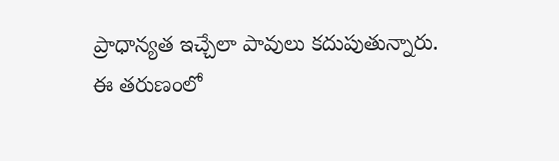ప్రాధాన్యత ఇచ్చేలా పావులు కదుపుతున్నారు.
ఈ తరుణంలో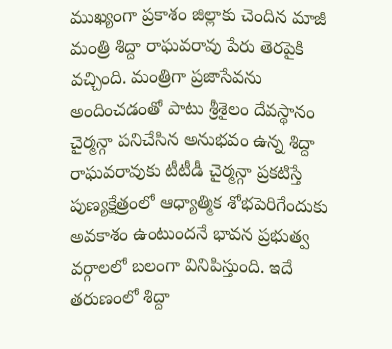ముఖ్యంగా ప్రకాశం జిల్లాకు చెందిన మాజీ మంత్రి శిద్దా రాఘవరావు పేరు తెరపైకి వచ్చింది. మంత్రిగా ప్రజాసేవను అందించడంతో పాటు శ్రీశైలం దేవస్థానం చైర్మన్గా పనిచేసిన అనుభవం ఉన్న శిద్దా రాఘవరావుకు టీటీడీ చైర్మన్గా ప్రకటిస్తే పుణ్యక్షేత్రంలో ఆధ్యాత్మిక శోభపెరిగేందుకు అవకాశం ఉంటుందనే భావన ప్రభుత్వ వర్గాలలో బలంగా వినిపిస్తుంది. ఇదే తరుణంలో శిద్దా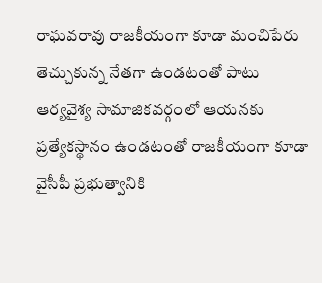రాఘవరావు రాజకీయంగా కూడా మంచిపేరు తెచ్చుకున్న నేతగా ఉండటంతో పాటు ఆర్యవైశ్య సామాజికవర్గంలో ఆయనకు ప్రత్యేకస్థానం ఉండటంతో రాజకీయంగా కూడా వైసీపీ ప్రభుత్వానికి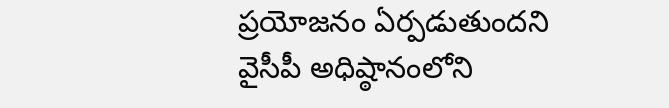ప్రయోజనం ఏర్పడుతుందని వైసీపీ అధిష్ఠానంలోని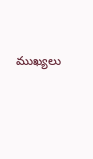ముఖ్యలు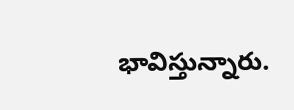భావిస్తున్నారు.